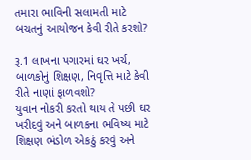તમારા ભાવિની સલામતી માટે બચતનું આયોજન કેવી રીતે કરશો?

રૂ.1 લાખના પગારમાં ઘર ખર્ચ, બાળકોનું શિક્ષણ, નિવૃત્તિ માટે કેવી રીતે નાણાં ફાળવશો?
યુવાન નોકરી કરતો થાય તે પછી ઘર ખરીદવું અને બાળકના ભવિષ્ય માટે શિક્ષણ ભંડોળ એકઠું કરવું અને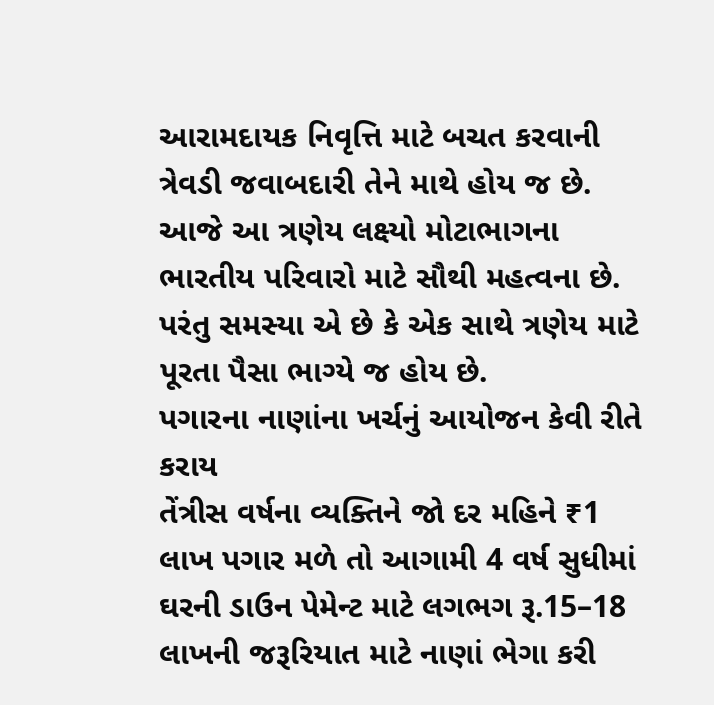આરામદાયક નિવૃત્તિ માટે બચત કરવાની ત્રેવડી જવાબદારી તેને માથે હોય જ છે. આજે આ ત્રણેય લક્ષ્યો મોટાભાગના ભારતીય પરિવારો માટે સૌથી મહત્વના છે. પરંતુ સમસ્યા એ છે કે એક સાથે ત્રણેય માટે પૂરતા પૈસા ભાગ્યે જ હોય છે.
પગારના નાણાંના ખર્ચનું આયોજન કેવી રીતે કરાય
તેંત્રીસ વર્ષના વ્યક્તિને જો દર મહિને ₹1 લાખ પગાર મળે તો આગામી 4 વર્ષ સુધીમાં ઘરની ડાઉન પેમેન્ટ માટે લગભગ રૂ.15–18 લાખની જરૂરિયાત માટે નાણાં ભેગા કરી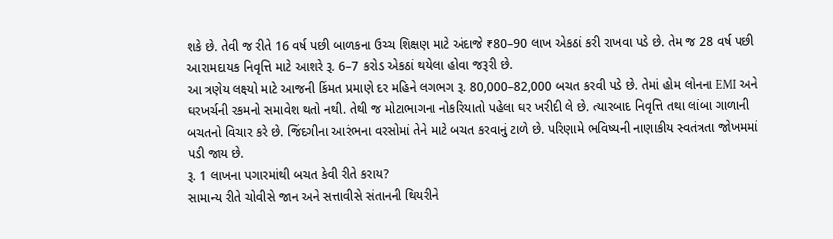શકે છે. તેવી જ રીતે 16 વર્ષ પછી બાળકના ઉચ્ચ શિક્ષણ માટે અંદાજે ₹80–90 લાખ એકઠાં કરી રાખવા પડે છે. તેમ જ 28 વર્ષ પછી આરામદાયક નિવૃત્તિ માટે આશરે રૂ. 6–7 કરોડ એકઠાં થયેલા હોવા જરૂરી છે.
આ ત્રણેય લક્ષ્યો માટે આજની કિંમત પ્રમાણે દર મહિને લગભગ રૂ. 80,000–82,000 બચત કરવી પડે છે. તેમાં હોમ લોનના EMI અને ઘરખર્ચની રકમનો સમાવેશ થતો નથી. તેથી જ મોટાભાગના નોકરિયાતો પહેલા ઘર ખરીદી લે છે. ત્યારબાદ નિવૃત્તિ તથા લાંબા ગાળાની બચતનો વિચાર કરે છે. જિંદગીના આરંભના વરસોમાં તેને માટે બચત કરવાનું ટાળે છે. પરિણામે ભવિષ્યની નાણાકીય સ્વતંત્રતા જોખમમાં પડી જાય છે.
રૂ. 1 લાખના પગારમાંથી બચત કેવી રીતે કરાય?
સામાન્ય રીતે ચોવીસે જાન અને સત્તાવીસે સંતાનની થિયરીને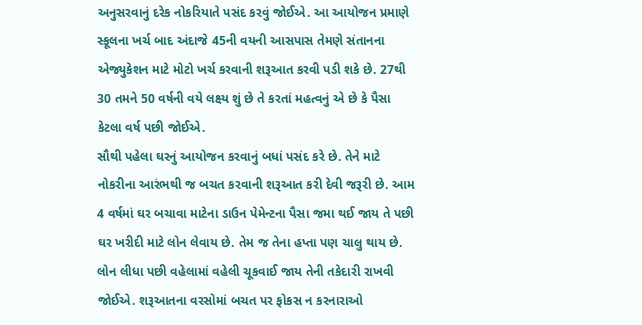અનુસરવાનું દરેક નોકરિયાતે પસંદ કરવું જોઈએ. આ આયોજન પ્રમાણે સ્કૂલના ખર્ચ બાદ અંદાજે 45ની વયની આસપાસ તેમણે સંતાનના એજ્યુકેશન માટે મોટો ખર્ચ કરવાની શરૂઆત કરવી પડી શકે છે. 27થી 30 તમને 50 વર્ષની વયે લક્ષ્ય શું છે તે કરતાં મહત્વનું એ છે કે પૈસા કેટલા વર્ષ પછી જોઈએ.
સૌથી પહેલા ઘરનું આયોજન કરવાનું બધાં પસંદ કરે છે. તેને માટે નોકરીના આરંભથી જ બચત કરવાની શરૂઆત કરી દેવી જરૂરી છે. આમ 4 વર્ષમાં ઘર બચાવા માટેના ડાઉન પેમેન્ટના પૈસા જમા થઈ જાય તે પછી ઘર ખરીદી માટે લોન લેવાય છે. તેમ જ તેના હપ્તા પણ ચાલુ થાય છે. લોન લીધા પછી વહેલામાં વહેલી ચૂકવાઈ જાય તેની તકેદારી રાખવી જોઈએ. શરૂઆતના વરસોમાં બચત પર ફોકસ ન કરનારાઓ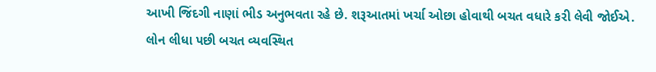આખી જિંદગી નાણાં ભીડ અનુભવતા રહે છે. શરૂઆતમાં ખર્ચા ઓછા હોવાથી બચત વધારે કરી લેવી જોઈએ.
લોન લીધા પછી બચત વ્યવસ્થિત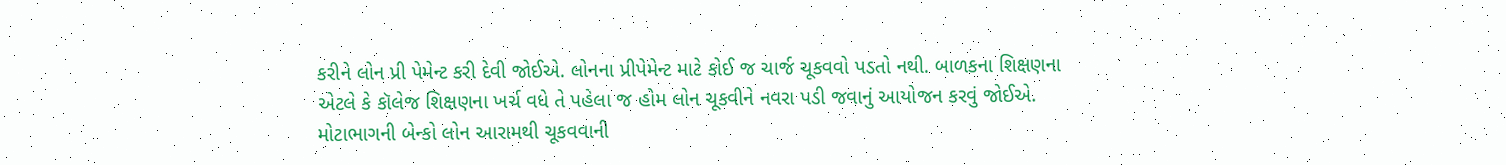કરીને લોન પ્રી પેમેન્ટ કરી દેવી જોઈએ. લોનના પ્રીપેમેન્ટ માટે કોઈ જ ચાર્જ ચૂકવવો પડતો નથી. બાળકના શિક્ષણના એટલે કે કૉલેજ શિક્ષણના ખર્ચ વધે તે પહેલા જ હોમ લોન ચૂકવીને નવરા પડી જવાનું આયોજન કરવું જોઈએ. મોટાભાગની બેન્કો લોન આરામથી ચૂકવવાની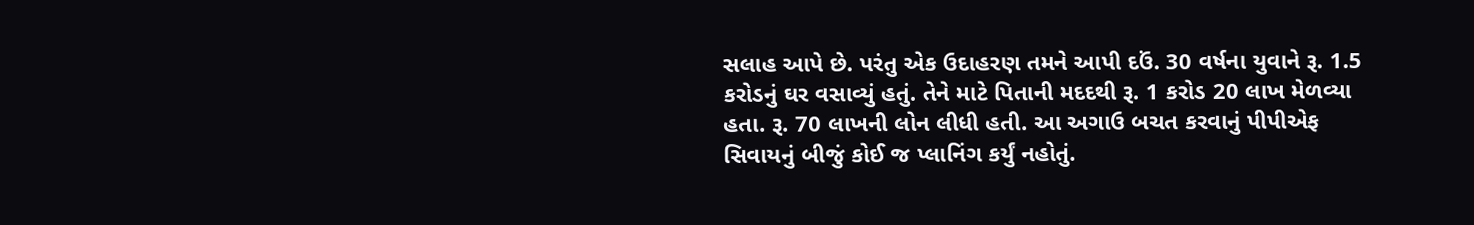સલાહ આપે છે. પરંતુ એક ઉદાહરણ તમને આપી દઉં. 30 વર્ષના યુવાને રૂ. 1.5 કરોડનું ઘર વસાવ્યું હતું. તેને માટે પિતાની મદદથી રૂ. 1 કરોડ 20 લાખ મેળવ્યા હતા. રૂ. 70 લાખની લોન લીધી હતી. આ અગાઉ બચત કરવાનું પીપીએફ સિવાયનું બીજું કોઈ જ પ્લાનિંગ કર્યું નહોતું.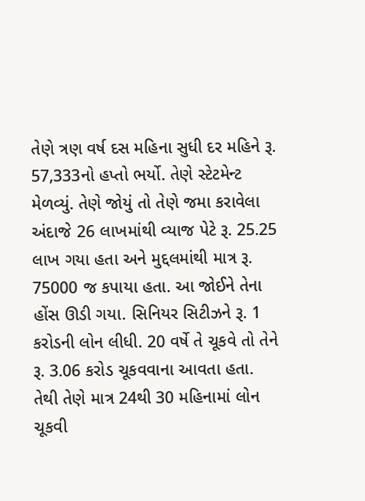તેણે ત્રણ વર્ષ દસ મહિના સુધી દર મહિને રૂ. 57,333નો હપ્તો ભર્યો. તેણે સ્ટેટમેન્ટ મેળવ્યું. તેણે જોયું તો તેણે જમા કરાવેલા અંદાજે 26 લાખમાંથી વ્યાજ પેટે રૂ. 25.25 લાખ ગયા હતા અને મુદ્દલમાંથી માત્ર રૂ. 75000 જ કપાયા હતા. આ જોઈને તેના હોંસ ઊડી ગયા. સિનિયર સિટીઝને રૂ. 1 કરોડની લોન લીધી. 20 વર્ષે તે ચૂકવે તો તેને રૂ. 3.06 કરોડ ચૂકવવાના આવતા હતા. તેથી તેણે માત્ર 24થી 30 મહિનામાં લોન ચૂકવી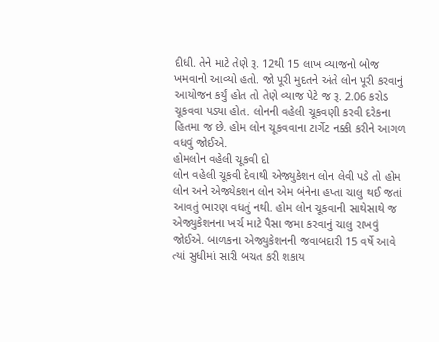દીધી. તેને માટે તેણે રૂ. 12થી 15 લાખ વ્યાજનો બોજ ખમવાનો આવ્યો હતો. જો પૂરી મુદતને અંતે લોન પૂરી કરવાનું આયોજન કર્યું હોત તો તેણે વ્યાજ પેટે જ રૂ. 2.06 કરોડ ચૂકવવા પડ્યા હોત. લોનની વહેલી ચૂકવણી કરવી દરેકના હિતમા જ છે. હોમ લોન ચૂકવવાના ટાર્ગેટ નક્કી કરીને આગળ વધવું જોઈએ.
હોમલોન વહેલી ચૂકવી દો
લોન વહેલી ચૂકવી દેવાથી એજ્યુકેશન લોન લેવી પડે તો હોમ લોન અને એજ્યેકશન લોન એમ બંનેના હપ્તા ચાલુ થઈ જતાં આવતું ભારણ વધતું નથી. હોમ લોન ચૂકવાની સાથેસાથે જ એજ્યુકેશનના ખર્ચ માટે પૈસા જમા કરવાનું ચાલુ રાખવું જોઈએ. બાળકના એજ્યુકેશનની જવાબદારી 15 વર્ષે આવે ત્યાં સુધીમાં સારી બચત કરી શકાય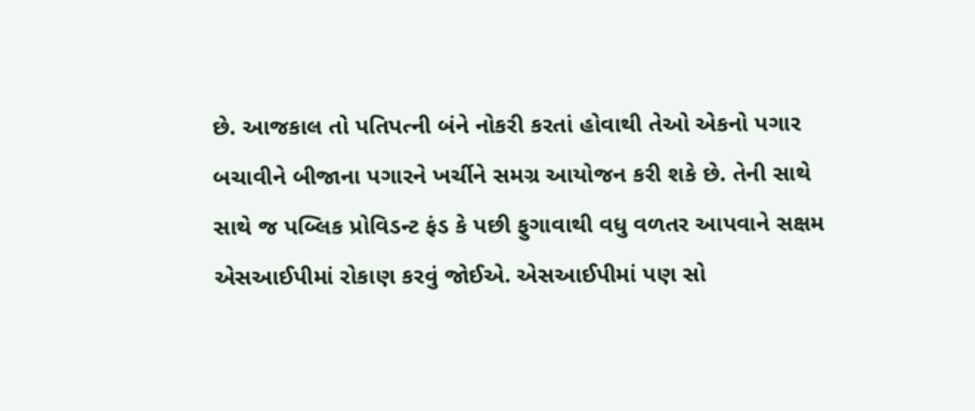છે. આજકાલ તો પતિપત્ની બંને નોકરી કરતાં હોવાથી તેઓ એકનો પગાર બચાવીને બીજાના પગારને ખર્ચીને સમગ્ર આયોજન કરી શકે છે. તેની સાથે સાથે જ પબ્લિક પ્રોવિડન્ટ ફંડ કે પછી ફુગાવાથી વધુ વળતર આપવાને સક્ષમ એસઆઈપીમાં રોકાણ કરવું જોઈએ. એસઆઈપીમાં પણ સો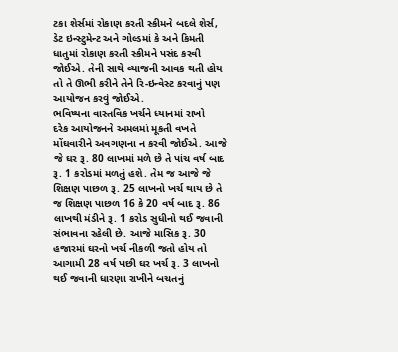ટકા શેર્સમાં રોકાણ કરતી સ્કીમને બદલે શેર્સ, ડેટ ઇન્સ્ટુમેન્ટ અને ગોલ્ડમાં કે અને કિમતી ધાતુમાં રોકાણ કરતી સ્કીમને પસંદ કરવી જોઈએ. તેની સાથે વ્યાજની આવક થતી હોય તો તે ઊભી કરીને તેને રિ-ઇન્વેસ્ટ કરવાનું પણ આયોજન કરવું જોઈએ.
ભવિષ્યના વાસ્તવિક ખર્ચને ધ્યાનમાં રાખો
દરેક આયોજનને અમલમાં મૂકતી વખતે મોંઘવારીને અવગણના ન કરવી જોઈએ. આજે જે ઘર રૂ. 80 લાખમાં મળે છે તે પાંચ વર્ષ બાદ રૂ. 1 કરોડમાં મળતું હશે. તેમ જ આજે જે શિક્ષણ પાછળ રૂ. 25 લાખનો ખર્ચ થાય છે તે જ શિક્ષણ પાછળ 16 કે 20 વર્ષ બાદ રૂ. 86 લાખથી મંડીને રૂ. 1 કરોડ સુધીનો થઈ જવાની સંભાવના રહેલી છે. આજે માસિક રૂ. 30 હજારમાં ઘરનો ખર્ચ નીકળી જતો હોય તો આગામી 28 વર્ષ પછી ઘર ખર્ચ રૂ. 3 લાખનો થઈ જવાની ધારણા રાખીને બચતનું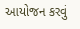આયોજન કરવું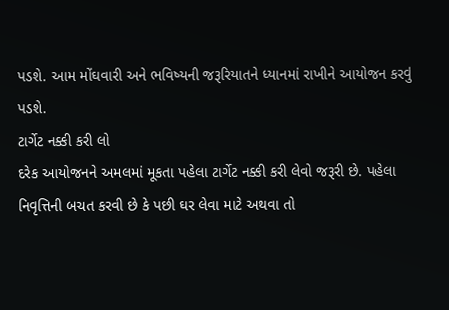પડશે. આમ મોંઘવારી અને ભવિષ્યની જરૂરિયાતને ધ્યાનમાં રાખીને આયોજન કરવું પડશે.
ટાર્ગેટ નક્કી કરી લો
દરેક આયોજનને અમલમાં મૂકતા પહેલા ટાર્ગેટ નક્કી કરી લેવો જરૂરી છે. પહેલા નિવૃત્તિની બચત કરવી છે કે પછી ઘર લેવા માટે અથવા તો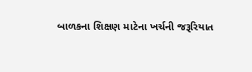બાળકના શિક્ષણ માટેના ખર્ચની જરૂરિયાત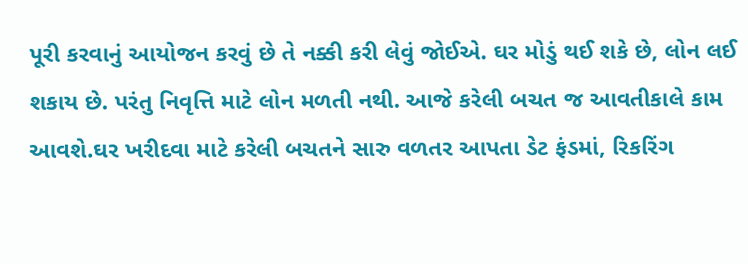પૂરી કરવાનું આયોજન કરવું છે તે નક્કી કરી લેવું જોઈએ. ઘર મોડું થઈ શકે છે, લોન લઈ શકાય છે. પરંતુ નિવૃત્તિ માટે લોન મળતી નથી. આજે કરેલી બચત જ આવતીકાલે કામ આવશે.ઘર ખરીદવા માટે કરેલી બચતને સારુ વળતર આપતા ડેટ ફંડમાં, રિકરિંગ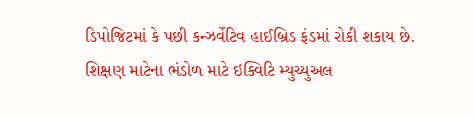ડિપોજિટમાં કે પછી કન્ઝર્વેટિવ હાઈબ્રિડ ફંડમાં રોકી શકાય છે. શિક્ષણ માટેના ભંડોળ માટે ઇક્વિટિ મ્યુચ્યુઅલ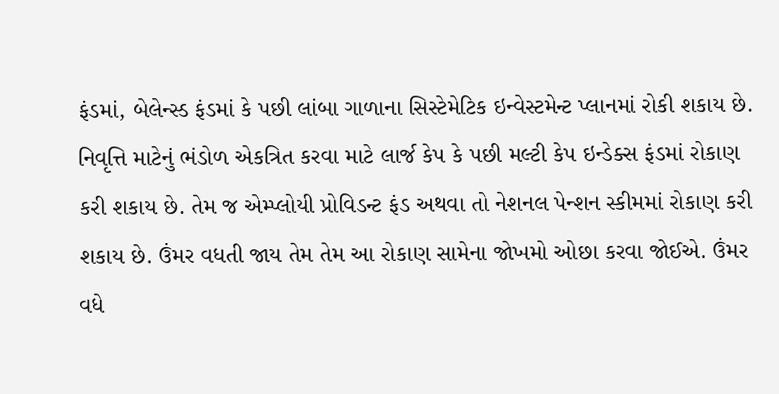ફંડમાં, બેલેન્સ્ડ ફંડમાં કે પછી લાંબા ગાળાના સિસ્ટેમેટિક ઇન્વેસ્ટમેન્ટ પ્લાનમાં રોકી શકાય છે. નિવૃત્તિ માટેનું ભંડોળ એકત્રિત કરવા માટે લાર્જ કેપ કે પછી મલ્ટી કેપ ઇન્ડેક્સ ફંડમાં રોકાણ કરી શકાય છે. તેમ જ એમ્પ્લોયી પ્રોવિડન્ટ ફંડ અથવા તો નેશનલ પેન્શન સ્કીમમાં રોકાણ કરી શકાય છે. ઉંમર વધતી જાય તેમ તેમ આ રોકાણ સામેના જોખમો ઓછા કરવા જોઈએ. ઉંમર વધે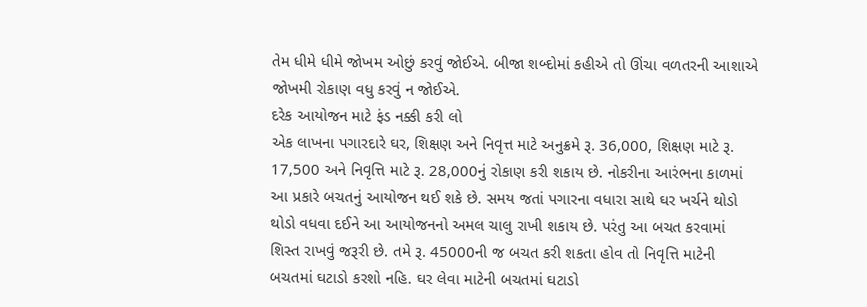તેમ ધીમે ધીમે જોખમ ઓછું કરવું જોઈએ. બીજા શબ્દોમાં કહીએ તો ઊંચા વળતરની આશાએ જોખમી રોકાણ વધુ કરવું ન જોઈએ.
દરેક આયોજન માટે ફંડ નક્કી કરી લો
એક લાખના પગારદારે ઘર, શિક્ષણ અને નિવૃત્ત માટે અનુક્રમે રૂ. 36,000, શિક્ષણ માટે રૂ. 17,500 અને નિવૃત્તિ માટે રૂ. 28,000નું રોકાણ કરી શકાય છે. નોકરીના આરંભના કાળમાં આ પ્રકારે બચતનું આયોજન થઈ શકે છે. સમય જતાં પગારના વધારા સાથે ઘર ખર્ચને થોડો થોડો વધવા દઈને આ આયોજનનો અમલ ચાલુ રાખી શકાય છે. પરંતુ આ બચત કરવામાં શિસ્ત રાખવું જરૂરી છે. તમે રૂ. 45000ની જ બચત કરી શકતા હોવ તો નિવૃત્તિ માટેની બચતમાં ઘટાડો કરશો નહિ. ઘર લેવા માટેની બચતમાં ઘટાડો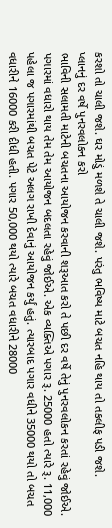કરશો તો ચાલી જશે. ઘર મોડું મળશે તે ચાલી જશે. પરંતુ ભવિષ્ય માટે બચત નહિ થાય તો તકલીફ પડી જશે.
પ્લાનનું દર વર્ષે પુનરવલોકન કરો
ભાવિની સલામતી માટેની બચતના આયોજન કરવાની શરૂઆત કરો તે પછી દર વર્ષે તેનું પુનરવલોકન કરતાં રહેવું જોઈએ. પગારમાં વધારો થાય તેમ તેમ આયોજન બદલતા રહેવું જોઈએ. એક વ્યક્તિએ પગાર રૂ. 25000 હતો ત્યારે રૂ. 11,000 પહેલા જ પગારમાંથી બચત પેટે અલગ રાખી દેવાનું આયોજન કર્યું હતું. ત્યારબાદ પગાર વધીને 35000 થયો તો બચત વધારીને 16000 કરી દીધી હતી. પગાર 50,000 થયો ત્યારે બચત વધારીને 28000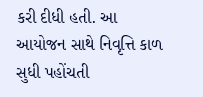કરી દીધી હતી. આ આયોજન સાથે નિવૃત્તિ કાળ સુધી પહોંચતી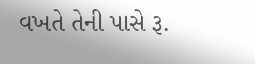વખતે તેની પાસે રૂ.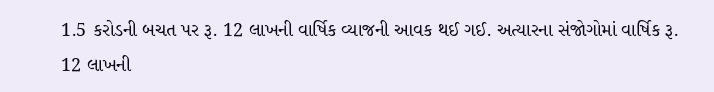1.5 કરોડની બચત પર રૂ. 12 લાખની વાર્ષિક વ્યાજની આવક થઈ ગઈ. અત્યારના સંજોગોમાં વાર્ષિક રૂ. 12 લાખની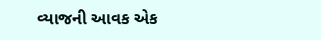વ્યાજની આવક એક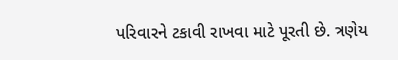પરિવારને ટકાવી રાખવા માટે પૂરતી છે. ત્રણેય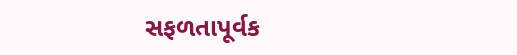સફળતાપૂર્વક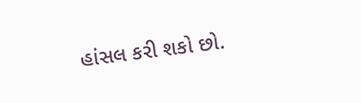હાંસલ કરી શકો છો.